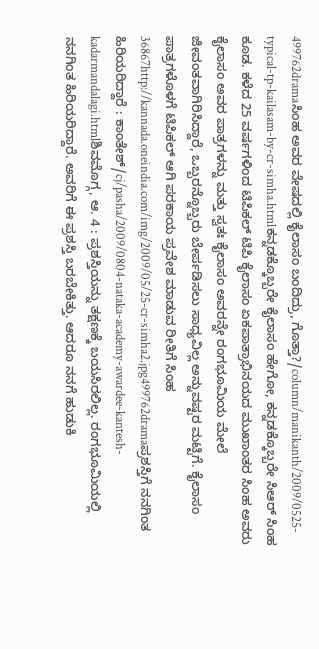499762dramaಸಿಂಹ ಅವರ ವೇಷದಲ್ಲಿ ಕೈಲಾಸಂ ಬಂದಿದ್ರು, ಗೊತ್ತಾ?/column/manikanth/2009/0525-typical-tp-kailasam-by-cr-simha.htmlಕನ್ನಡಕ್ಕೊಬ್ಬರೇ ಕೈಲಾಸಂ ಹೇಗೋ, ಕನ್ನಡಕ್ಕೊಬ್ಬರೇ ಸಿಆರ್ ಸಿಂಹ ಕೂಡ. ಕಳೆದ 25 ವರ್ಷಗಳಿಂದ ಟಿಪಿಕಲ್ ಟಿಪಿ ಕೈಲಾಸಂ ಏಕಪಾತ್ರಾಭಿನಯದ ಮುಖಾಂತರ ಸಿಂಹ ಅವರು ಕೈಲಾಸಂ ಅವರ ಪಾತ್ರಗಳನ್ನು ಮತ್ತು ಸ್ವತಃ ಕೈಲಾಸಂ ಅವರನ್ನೇ ರಂಗಭೂಮಿಯ ಮೇಲೆ ಜೀವಂತವಾಗಿರಿಸಿದ್ದಾರೆ, ಒಬ್ಬರನ್ನೊಬ್ಬರು ಬೇರ್ಪಡಿಸಲು ಸಾಧ್ಯವಿಲ್ಲ ಅನ್ನುವಷ್ಟರ ಮಟ್ಟಿಗೆ. ಕೈಲಾಸಂ ಪಾತ್ರಗಳೊಳಗೆ ಟಿಪಿಕಲ್ ಆಗಿ ಪರಕಾಯ ಪ್ರವೇಶ ಮಾಡುವ ರೀತಿಗೆ ಸಿಂಹ 36867http://kannada.oneindia.com/img/2009/05/25-cr-simha2.jpg499762dramaಪ್ರಶಸ್ತಿಗೆ ನನಗಿಂತ ಹಿರಿಯರಿದ್ದಾರೆ : ಕಾಂತೇಶ್/cj/pasha/2009/0804-nataka-academy-awardee-kantesh-kadarmandalagi.htmlಶಿವಮೊಗ್ಗ, ಆ. 4 : ಪ್ರಶಸ್ತಿಯನ್ನು ತಕ್ಷಣಕ್ಕೆ ಬಯಸಿರಲಿಲ್ಲ. ರಂಗಭೂಮಿಯಲ್ಲಿ ನನಗಿಂತ ಹಿರಿಯರಿದ್ದಾರೆ. ಅವರಿಗೆ ಈ ಪ್ರಶಸ್ತಿ ಬರಬೇಕಿತ್ತು. ಆದರೂ ನನಗೆ ಹುಡುಕಿ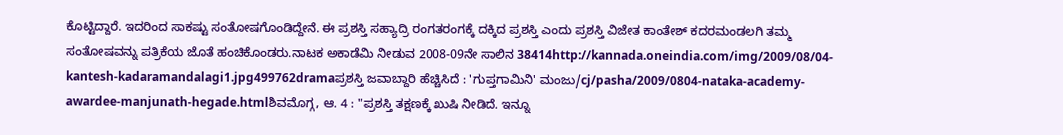ಕೊಟ್ಟಿದ್ದಾರೆ. ಇದರಿಂದ ಸಾಕಷ್ಟು ಸಂತೋಷಗೊಂಡಿದ್ದೇನೆ. ಈ ಪ್ರಶಸ್ತಿ ಸಹ್ಯಾದ್ರಿ ರಂಗತರಂಗಕ್ಕೆ ದಕ್ಕಿದ ಪ್ರಶಸ್ತಿ ಎಂದು ಪ್ರಶಸ್ತಿ ವಿಜೇತ ಕಾಂತೇಶ್ ಕದರಮಂಡಲಗಿ ತಮ್ಮ ಸಂತೋಷವನ್ನು ಪತ್ರಿಕೆಯ ಜೊತೆ ಹಂಚಿಕೊಂಡರು.ನಾಟಕ ಅಕಾಡೆಮಿ ನೀಡುವ 2008-09ನೇ ಸಾಲಿನ 38414http://kannada.oneindia.com/img/2009/08/04-kantesh-kadaramandalagi1.jpg499762dramaಪ್ರಶಸ್ತಿ ಜವಾಬ್ದಾರಿ ಹೆಚ್ಚಿಸಿದೆ : 'ಗುಪ್ತಗಾಮಿನಿ' ಮಂಜು/cj/pasha/2009/0804-nataka-academy-awardee-manjunath-hegade.htmlಶಿವಮೊಗ್ಗ, ಆ. 4 : "ಪ್ರಶಸ್ತಿ ತಕ್ಷಣಕ್ಕೆ ಖುಷಿ ನೀಡಿದೆ. ಇನ್ನೂ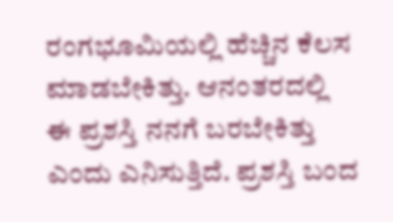ರಂಗಭೂಮಿಯಲ್ಲಿ ಹೆಚ್ಚಿನ ಕೆಲಸ ಮಾಡಬೇಕಿತ್ತು. ಆನಂತರದಲ್ಲಿ ಈ ಪ್ರಶಸ್ತಿ ನನಗೆ ಬರಬೇಕಿತ್ತು ಎಂದು ಎನಿಸುತ್ತಿದೆ. ಪ್ರಶಸ್ತಿ ಬಂದ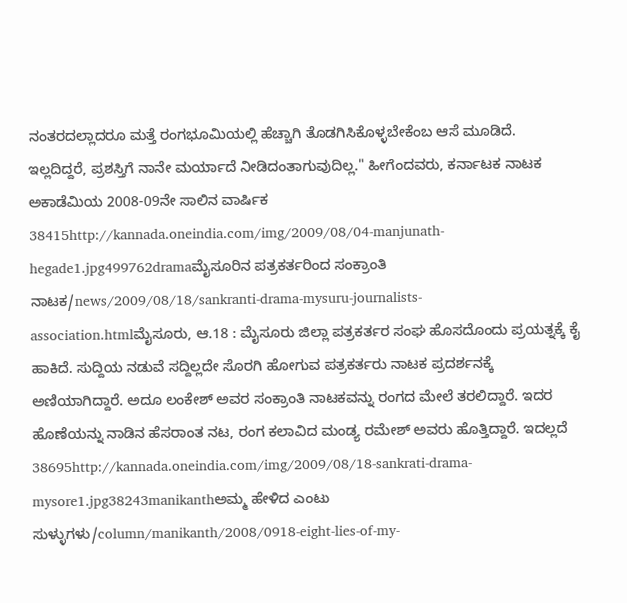ನಂತರದಲ್ಲಾದರೂ ಮತ್ತೆ ರಂಗಭೂಮಿಯಲ್ಲಿ ಹೆಚ್ಚಾಗಿ ತೊಡಗಿಸಿಕೊಳ್ಳಬೇಕೆಂಬ ಆಸೆ ಮೂಡಿದೆ. ಇಲ್ಲದಿದ್ದರೆ, ಪ್ರಶಸ್ತಿಗೆ ನಾನೇ ಮರ್ಯಾದೆ ನೀಡಿದಂತಾಗುವುದಿಲ್ಲ." ಹೀಗೆಂದವರು, ಕರ್ನಾಟಕ ನಾಟಕ ಅಕಾಡೆಮಿಯ 2008-09ನೇ ಸಾಲಿನ ವಾರ್ಷಿಕ 38415http://kannada.oneindia.com/img/2009/08/04-manjunath-hegade1.jpg499762dramaಮೈಸೂರಿನ ಪತ್ರಕರ್ತರಿಂದ ಸಂಕ್ರಾಂತಿ ನಾಟಕ/news/2009/08/18/sankranti-drama-mysuru-journalists-association.htmlಮೈಸೂರು, ಆ.18 : ಮೈಸೂರು ಜಿಲ್ಲಾ ಪತ್ರಕರ್ತರ ಸಂಘ ಹೊಸದೊಂದು ಪ್ರಯತ್ನಕ್ಕೆ ಕೈ ಹಾಕಿದೆ. ಸುದ್ದಿಯ ನಡುವೆ ಸದ್ದಿಲ್ಲದೇ ಸೊರಗಿ ಹೋಗುವ ಪತ್ರಕರ್ತರು ನಾಟಕ ಪ್ರದರ್ಶನಕ್ಕೆ ಅಣಿಯಾಗಿದ್ದಾರೆ. ಅದೂ ಲಂಕೇಶ್ ಅವರ ಸಂಕ್ರಾಂತಿ ನಾಟಕವನ್ನು ರಂಗದ ಮೇಲೆ ತರಲಿದ್ದಾರೆ. ಇದರ ಹೊಣೆಯನ್ನು ನಾಡಿನ ಹೆಸರಾಂತ ನಟ, ರಂಗ ಕಲಾವಿದ ಮಂಡ್ಯ ರಮೇಶ್ ಅವರು ಹೊತ್ತಿದ್ದಾರೆ. ಇದಲ್ಲದೆ 38695http://kannada.oneindia.com/img/2009/08/18-sankrati-drama-mysore1.jpg38243manikanthಅಮ್ಮ ಹೇಳಿದ ಎಂಟು ಸುಳ್ಳುಗಳು/column/manikanth/2008/0918-eight-lies-of-my-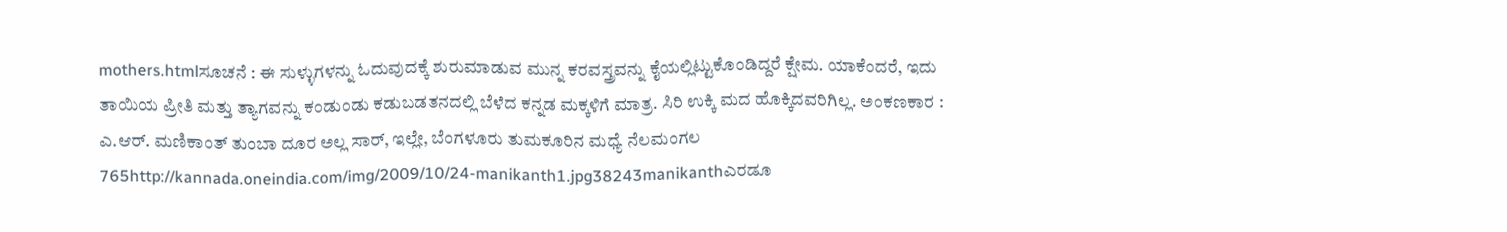mothers.htmlಸೂಚನೆ : ಈ ಸುಳ್ಳುಗಳನ್ನು ಓದುವುದಕ್ಕೆ ಶುರುಮಾಡುವ ಮುನ್ನ ಕರವಸ್ತ್ರವನ್ನು ಕೈಯಲ್ಲಿಟ್ಟುಕೊಂಡಿದ್ದರೆ ಕ್ಷೇಮ. ಯಾಕೆಂದರೆ, ಇದು ತಾಯಿಯ ಪ್ರೀತಿ ಮತ್ತು ತ್ಯಾಗವನ್ನು ಕಂಡುಂಡು ಕಡುಬಡತನದಲ್ಲಿ ಬೆಳೆದ ಕನ್ನಡ ಮಕ್ಕಳಿಗೆ ಮಾತ್ರ. ಸಿರಿ ಉಕ್ಕಿ ಮದ ಹೊಕ್ಕಿದವರಿಗಿಲ್ಲ. ಅಂಕಣಕಾರ : ಎ.ಆರ್. ಮಣಿಕಾಂತ್ ತುಂಬಾ ದೂರ ಅಲ್ಲ ಸಾರ್, ಇಲ್ಲೇ, ಬೆಂಗಳೂರು ತುಮಕೂರಿನ ಮಧ್ಯೆ ನೆಲಮಂಗಲ 765http://kannada.oneindia.com/img/2009/10/24-manikanth1.jpg38243manikanthಎರಡೂ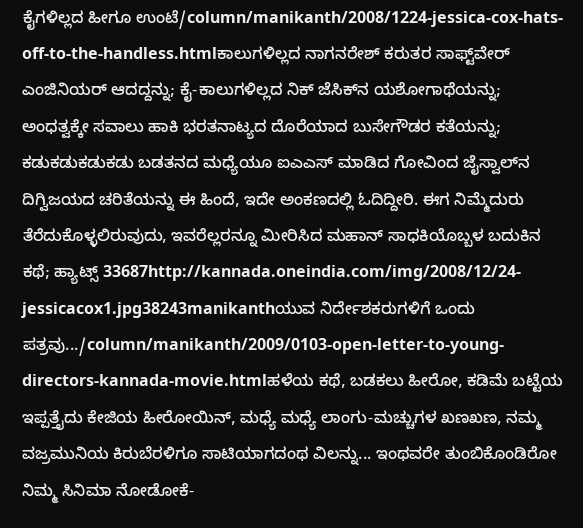ಕೈಗಳಿಲ್ಲದ ಹೀಗೂ ಉಂಟೆ/column/manikanth/2008/1224-jessica-cox-hats-off-to-the-handless.htmlಕಾಲುಗಳಿಲ್ಲದ ನಾಗನರೇಶ್ ಕರುತರ ಸಾಫ್ಟ್‌ವೇರ್ ಎಂಜಿನಿಯರ್ ಆದದ್ದನ್ನು; ಕೈ-ಕಾಲುಗಳಿಲ್ಲದ ನಿಕ್ ಜೆಸಿಕ್‌ನ ಯಶೋಗಾಥೆಯನ್ನು; ಅಂಧತ್ವಕ್ಕೇ ಸವಾಲು ಹಾಕಿ ಭರತನಾಟ್ಯದ ದೊರೆಯಾದ ಬುಸೇಗೌಡರ ಕತೆಯನ್ನು; ಕಡುಕಡುಕಡುಕಡು ಬಡತನದ ಮಧ್ಯೆಯೂ ಐಎಎಸ್ ಮಾಡಿದ ಗೋವಿಂದ ಜೈಸ್ವಾಲ್‌ನ ದಿಗ್ವಿಜಯದ ಚರಿತೆಯನ್ನು ಈ ಹಿಂದೆ, ಇದೇ ಅಂಕಣದಲ್ಲಿ ಓದಿದ್ದೀರಿ. ಈಗ ನಿಮ್ಮೆದುರು ತೆರೆದುಕೊಳ್ಳಲಿರುವುದು, ಇವರೆಲ್ಲರನ್ನೂ ಮೀರಿಸಿದ ಮಹಾನ್ ಸಾಧಕಿಯೊಬ್ಬಳ ಬದುಕಿನ ಕಥೆ; ಹ್ಯಾಟ್ಸ್ 33687http://kannada.oneindia.com/img/2008/12/24-jessicacox1.jpg38243manikanthಯುವ ನಿರ್ದೇಶಕರುಗಳಿಗೆ ಒಂದು ಪತ್ರವು.../column/manikanth/2009/0103-open-letter-to-young-directors-kannada-movie.htmlಹಳೆಯ ಕಥೆ, ಬಡಕಲು ಹೀರೋ, ಕಡಿಮೆ ಬಟ್ಟೆಯ ಇಪ್ಪತ್ತೈದು ಕೇಜಿಯ ಹೀರೋಯಿನ್, ಮಧ್ಯೆ ಮಧ್ಯೆ ಲಾಂಗು-ಮಚ್ಚುಗಳ ಖಣಖಣ, ನಮ್ಮ ವಜ್ರಮುನಿಯ ಕಿರುಬೆರಳಿಗೂ ಸಾಟಿಯಾಗದಂಥ ವಿಲನ್ನು... ಇಂಥವರೇ ತುಂಬಿಕೊಂಡಿರೋ ನಿಮ್ಮ ಸಿನಿಮಾ ನೋಡೋಕೆ-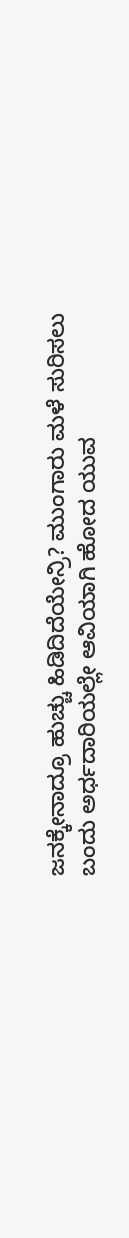ಜನಕ್ಕೇನಾದ್ರೂ ಹುಚ್ಚು ಹಿಡಿದಿದೆಯೇನ್ರಿ? ಮುಂಗಾರು ಮಳೆ ಸುರಿಸಲು ಬಂದು ಅರ್ಧದಾರಿಯಲ್ಲೇ ಆವಿಯಾಗಿ ಹೋದ ಯುವ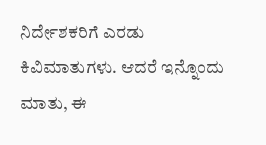ನಿರ್ದೇಶಕರಿಗೆ ಎರಡು ಕಿವಿಮಾತುಗಳು. ಆದರೆ ಇನ್ನೊಂದು ಮಾತು, ಈ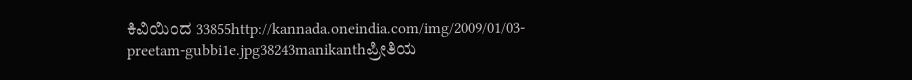ಕಿವಿಯಿಂದ 33855http://kannada.oneindia.com/img/2009/01/03-preetam-gubbi1e.jpg38243manikanthಪ್ರೀತಿಯ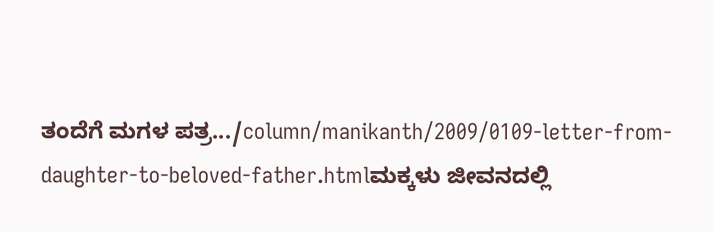ತಂದೆಗೆ ಮಗಳ ಪತ್ರ.../column/manikanth/2009/0109-letter-from-daughter-to-beloved-father.htmlಮಕ್ಕಳು ಜೀವನದಲ್ಲಿ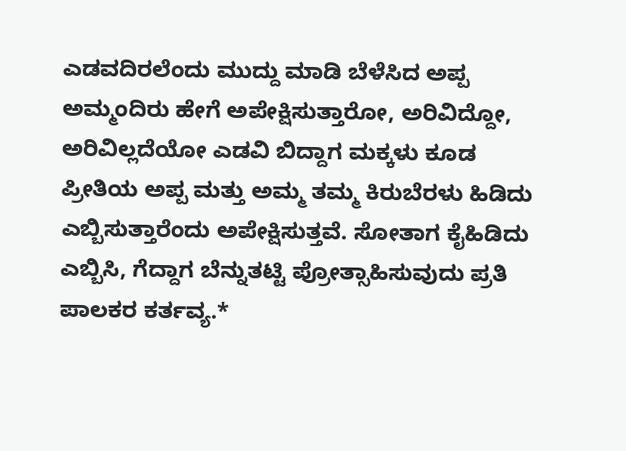ಎಡವದಿರಲೆಂದು ಮುದ್ದು ಮಾಡಿ ಬೆಳೆಸಿದ ಅಪ್ಪ ಅಮ್ಮಂದಿರು ಹೇಗೆ ಅಪೇಕ್ಷಿಸುತ್ತಾರೋ, ಅರಿವಿದ್ದೋ, ಅರಿವಿಲ್ಲದೆಯೋ ಎಡವಿ ಬಿದ್ದಾಗ ಮಕ್ಕಳು ಕೂಡ ಪ್ರೀತಿಯ ಅಪ್ಪ ಮತ್ತು ಅಮ್ಮ ತಮ್ಮ ಕಿರುಬೆರಳು ಹಿಡಿದು ಎಬ್ಬಿಸುತ್ತಾರೆಂದು ಅಪೇಕ್ಷಿಸುತ್ತವೆ. ಸೋತಾಗ ಕೈಹಿಡಿದು ಎಬ್ಬಿಸಿ, ಗೆದ್ದಾಗ ಬೆನ್ನುತಟ್ಟಿ ಪ್ರೋತ್ಸಾಹಿಸುವುದು ಪ್ರತಿ ಪಾಲಕರ ಕರ್ತವ್ಯ.*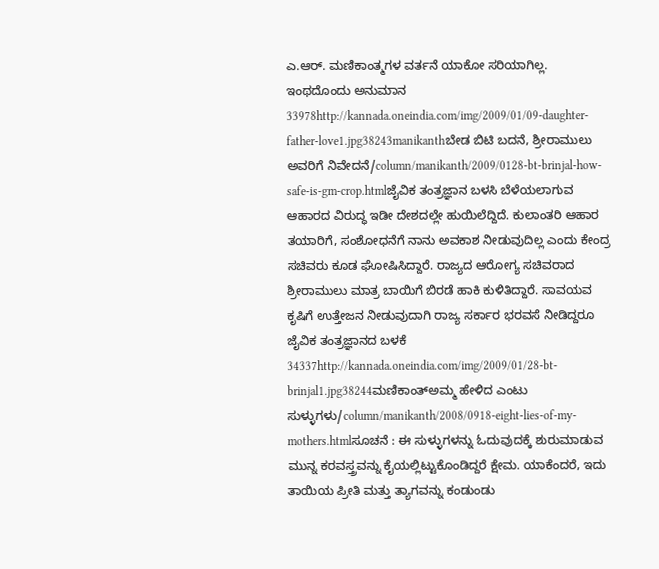ಎ.ಆರ್. ಮಣಿಕಾಂತ್ಮಗಳ ವರ್ತನೆ ಯಾಕೋ ಸರಿಯಾಗಿಲ್ಲ. ಇಂಥದೊಂದು ಅನುಮಾನ 33978http://kannada.oneindia.com/img/2009/01/09-daughter-father-love1.jpg38243manikanthಬೇಡ ಬಿಟಿ ಬದನೆ, ಶ್ರೀರಾಮುಲು ಅವರಿಗೆ ನಿವೇದನೆ/column/manikanth/2009/0128-bt-brinjal-how-safe-is-gm-crop.htmlಜೈವಿಕ ತಂತ್ರಜ್ಞಾನ ಬಳಸಿ ಬೆಳೆಯಲಾಗುವ ಆಹಾರದ ವಿರುದ್ಧ ಇಡೀ ದೇಶದಲ್ಲೇ ಹುಯಿಲೆದ್ದಿದೆ. ಕುಲಾಂತರಿ ಆಹಾರ ತಯಾರಿಗೆ, ಸಂಶೋಧನೆಗೆ ನಾನು ಅವಕಾಶ ನೀಡುವುದಿಲ್ಲ ಎಂದು ಕೇಂದ್ರ ಸಚಿವರು ಕೂಡ ಘೋಷಿಸಿದ್ದಾರೆ. ರಾಜ್ಯದ ಆರೋಗ್ಯ ಸಚಿವರಾದ ಶ್ರೀರಾಮುಲು ಮಾತ್ರ ಬಾಯಿಗೆ ಬಿರಡೆ ಹಾಕಿ ಕುಳಿತಿದ್ದಾರೆ. ಸಾವಯವ ಕೃಷಿಗೆ ಉತ್ತೇಜನ ನೀಡುವುದಾಗಿ ರಾಜ್ಯ ಸರ್ಕಾರ ಭರವಸೆ ನೀಡಿದ್ದರೂ ಜೈವಿಕ ತಂತ್ರಜ್ಞಾನದ ಬಳಕೆ 34337http://kannada.oneindia.com/img/2009/01/28-bt-brinjal1.jpg38244ಮಣಿಕಾಂತ್ಅಮ್ಮ ಹೇಳಿದ ಎಂಟು ಸುಳ್ಳುಗಳು/column/manikanth/2008/0918-eight-lies-of-my-mothers.htmlಸೂಚನೆ : ಈ ಸುಳ್ಳುಗಳನ್ನು ಓದುವುದಕ್ಕೆ ಶುರುಮಾಡುವ ಮುನ್ನ ಕರವಸ್ತ್ರವನ್ನು ಕೈಯಲ್ಲಿಟ್ಟುಕೊಂಡಿದ್ದರೆ ಕ್ಷೇಮ. ಯಾಕೆಂದರೆ, ಇದು ತಾಯಿಯ ಪ್ರೀತಿ ಮತ್ತು ತ್ಯಾಗವನ್ನು ಕಂಡುಂಡು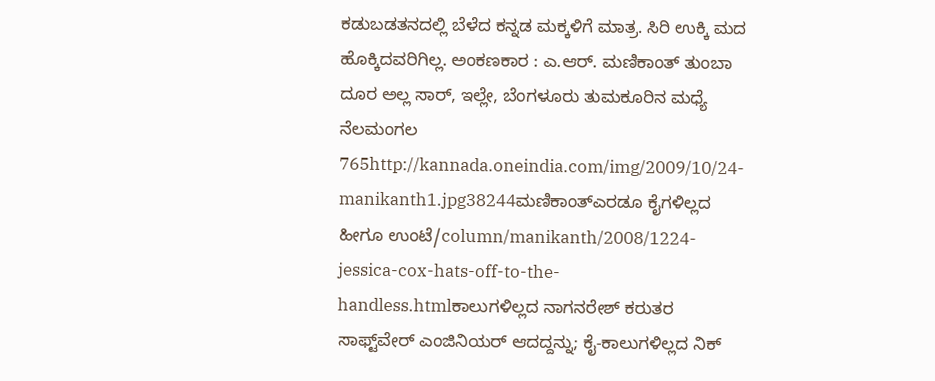ಕಡುಬಡತನದಲ್ಲಿ ಬೆಳೆದ ಕನ್ನಡ ಮಕ್ಕಳಿಗೆ ಮಾತ್ರ. ಸಿರಿ ಉಕ್ಕಿ ಮದ ಹೊಕ್ಕಿದವರಿಗಿಲ್ಲ. ಅಂಕಣಕಾರ : ಎ.ಆರ್. ಮಣಿಕಾಂತ್ ತುಂಬಾ ದೂರ ಅಲ್ಲ ಸಾರ್, ಇಲ್ಲೇ, ಬೆಂಗಳೂರು ತುಮಕೂರಿನ ಮಧ್ಯೆ ನೆಲಮಂಗಲ 765http://kannada.oneindia.com/img/2009/10/24-manikanth1.jpg38244ಮಣಿಕಾಂತ್ಎರಡೂ ಕೈಗಳಿಲ್ಲದ ಹೀಗೂ ಉಂಟೆ/column/manikanth/2008/1224-jessica-cox-hats-off-to-the-handless.htmlಕಾಲುಗಳಿಲ್ಲದ ನಾಗನರೇಶ್ ಕರುತರ ಸಾಫ್ಟ್‌ವೇರ್ ಎಂಜಿನಿಯರ್ ಆದದ್ದನ್ನು; ಕೈ-ಕಾಲುಗಳಿಲ್ಲದ ನಿಕ್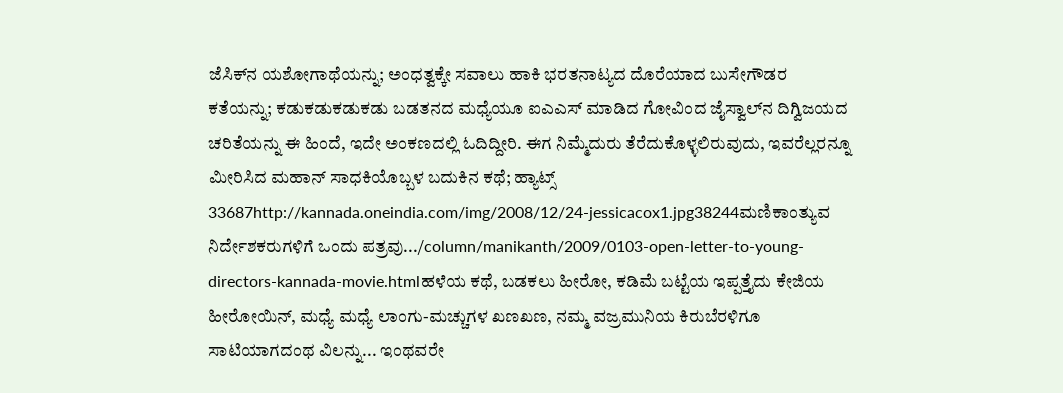ಜೆಸಿಕ್‌ನ ಯಶೋಗಾಥೆಯನ್ನು; ಅಂಧತ್ವಕ್ಕೇ ಸವಾಲು ಹಾಕಿ ಭರತನಾಟ್ಯದ ದೊರೆಯಾದ ಬುಸೇಗೌಡರ ಕತೆಯನ್ನು; ಕಡುಕಡುಕಡುಕಡು ಬಡತನದ ಮಧ್ಯೆಯೂ ಐಎಎಸ್ ಮಾಡಿದ ಗೋವಿಂದ ಜೈಸ್ವಾಲ್‌ನ ದಿಗ್ವಿಜಯದ ಚರಿತೆಯನ್ನು ಈ ಹಿಂದೆ, ಇದೇ ಅಂಕಣದಲ್ಲಿ ಓದಿದ್ದೀರಿ. ಈಗ ನಿಮ್ಮೆದುರು ತೆರೆದುಕೊಳ್ಳಲಿರುವುದು, ಇವರೆಲ್ಲರನ್ನೂ ಮೀರಿಸಿದ ಮಹಾನ್ ಸಾಧಕಿಯೊಬ್ಬಳ ಬದುಕಿನ ಕಥೆ; ಹ್ಯಾಟ್ಸ್ 33687http://kannada.oneindia.com/img/2008/12/24-jessicacox1.jpg38244ಮಣಿಕಾಂತ್ಯುವ ನಿರ್ದೇಶಕರುಗಳಿಗೆ ಒಂದು ಪತ್ರವು.../column/manikanth/2009/0103-open-letter-to-young-directors-kannada-movie.htmlಹಳೆಯ ಕಥೆ, ಬಡಕಲು ಹೀರೋ, ಕಡಿಮೆ ಬಟ್ಟೆಯ ಇಪ್ಪತ್ತೈದು ಕೇಜಿಯ ಹೀರೋಯಿನ್, ಮಧ್ಯೆ ಮಧ್ಯೆ ಲಾಂಗು-ಮಚ್ಚುಗಳ ಖಣಖಣ, ನಮ್ಮ ವಜ್ರಮುನಿಯ ಕಿರುಬೆರಳಿಗೂ ಸಾಟಿಯಾಗದಂಥ ವಿಲನ್ನು... ಇಂಥವರೇ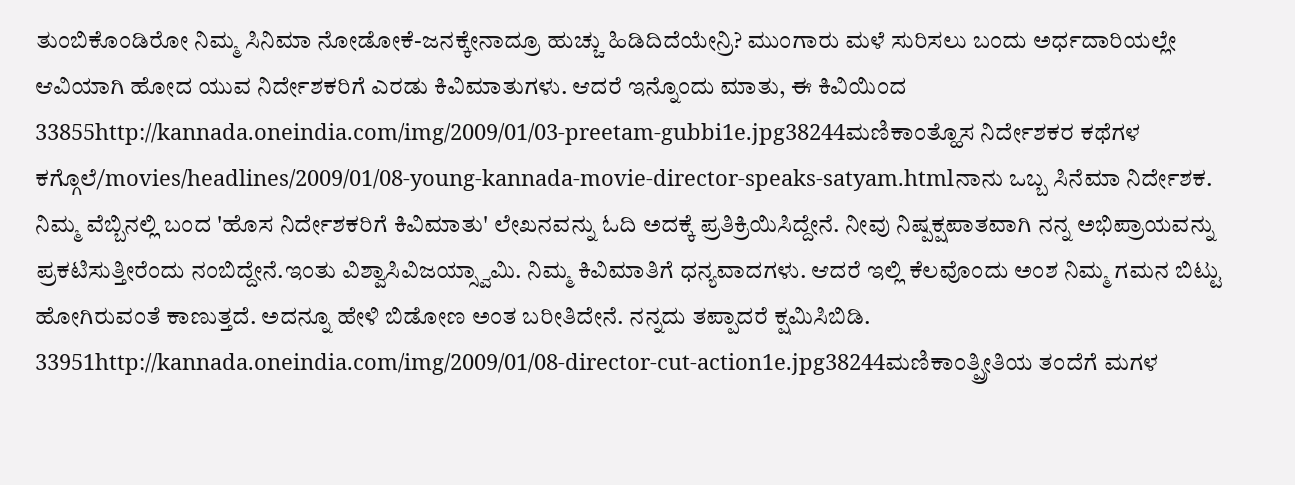ತುಂಬಿಕೊಂಡಿರೋ ನಿಮ್ಮ ಸಿನಿಮಾ ನೋಡೋಕೆ-ಜನಕ್ಕೇನಾದ್ರೂ ಹುಚ್ಚು ಹಿಡಿದಿದೆಯೇನ್ರಿ? ಮುಂಗಾರು ಮಳೆ ಸುರಿಸಲು ಬಂದು ಅರ್ಧದಾರಿಯಲ್ಲೇ ಆವಿಯಾಗಿ ಹೋದ ಯುವ ನಿರ್ದೇಶಕರಿಗೆ ಎರಡು ಕಿವಿಮಾತುಗಳು. ಆದರೆ ಇನ್ನೊಂದು ಮಾತು, ಈ ಕಿವಿಯಿಂದ 33855http://kannada.oneindia.com/img/2009/01/03-preetam-gubbi1e.jpg38244ಮಣಿಕಾಂತ್ಹೊಸ ನಿರ್ದೇಶಕರ ಕಥೆಗಳ ಕಗ್ಗೊಲೆ/movies/headlines/2009/01/08-young-kannada-movie-director-speaks-satyam.htmlನಾನು ಒಬ್ಬ ಸಿನೆಮಾ ನಿರ್ದೇಶಕ. ನಿಮ್ಮ ವೆಬ್ಬಿನಲ್ಲಿ ಬಂದ 'ಹೊಸ ನಿರ್ದೇಶಕರಿಗೆ ಕಿವಿಮಾತು' ಲೇಖನವನ್ನು ಓದಿ ಅದಕ್ಕೆ ಪ್ರತಿಕ್ರಿಯಿಸಿದ್ದೇನೆ. ನೀವು ನಿಷ್ಪಕ್ಷಪಾತವಾಗಿ ನನ್ನ ಅಭಿಪ್ರಾಯವನ್ನು ಪ್ರಕಟಿಸುತ್ತೀರೆಂದು ನಂಬಿದ್ದೇನೆ.ಇಂತು ವಿಶ್ವಾಸಿವಿಜಯ್ಸ್ವಾಮಿ. ನಿಮ್ಮ ಕಿವಿಮಾತಿಗೆ ಧನ್ಯವಾದಗಳು. ಆದರೆ ಇಲ್ಲಿ ಕೆಲವೊಂದು ಅಂಶ ನಿಮ್ಮ ಗಮನ ಬಿಟ್ಟು ಹೋಗಿರುವಂತೆ ಕಾಣುತ್ತದೆ. ಅದನ್ನೂ ಹೇಳಿ ಬಿಡೋಣ ಅಂತ ಬರೀತಿದೇನೆ. ನನ್ನದು ತಪ್ಪಾದರೆ ಕ್ಷಮಿಸಿಬಿಡಿ. 33951http://kannada.oneindia.com/img/2009/01/08-director-cut-action1e.jpg38244ಮಣಿಕಾಂತ್ಪ್ರೀತಿಯ ತಂದೆಗೆ ಮಗಳ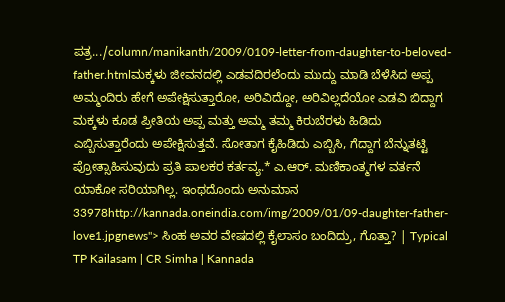ಪತ್ರ.../column/manikanth/2009/0109-letter-from-daughter-to-beloved-father.htmlಮಕ್ಕಳು ಜೀವನದಲ್ಲಿ ಎಡವದಿರಲೆಂದು ಮುದ್ದು ಮಾಡಿ ಬೆಳೆಸಿದ ಅಪ್ಪ ಅಮ್ಮಂದಿರು ಹೇಗೆ ಅಪೇಕ್ಷಿಸುತ್ತಾರೋ, ಅರಿವಿದ್ದೋ, ಅರಿವಿಲ್ಲದೆಯೋ ಎಡವಿ ಬಿದ್ದಾಗ ಮಕ್ಕಳು ಕೂಡ ಪ್ರೀತಿಯ ಅಪ್ಪ ಮತ್ತು ಅಮ್ಮ ತಮ್ಮ ಕಿರುಬೆರಳು ಹಿಡಿದು ಎಬ್ಬಿಸುತ್ತಾರೆಂದು ಅಪೇಕ್ಷಿಸುತ್ತವೆ. ಸೋತಾಗ ಕೈಹಿಡಿದು ಎಬ್ಬಿಸಿ, ಗೆದ್ದಾಗ ಬೆನ್ನುತಟ್ಟಿ ಪ್ರೋತ್ಸಾಹಿಸುವುದು ಪ್ರತಿ ಪಾಲಕರ ಕರ್ತವ್ಯ.* ಎ.ಆರ್. ಮಣಿಕಾಂತ್ಮಗಳ ವರ್ತನೆ ಯಾಕೋ ಸರಿಯಾಗಿಲ್ಲ. ಇಂಥದೊಂದು ಅನುಮಾನ 33978http://kannada.oneindia.com/img/2009/01/09-daughter-father-love1.jpgnews"> ಸಿಂಹ ಅವರ ವೇಷದಲ್ಲಿ ಕೈಲಾಸಂ ಬಂದಿದ್ರು, ಗೊತ್ತಾ? | Typical TP Kailasam | CR Simha | Kannada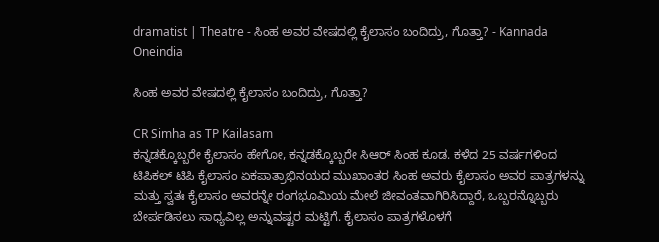dramatist | Theatre - ಸಿಂಹ ಅವರ ವೇಷದಲ್ಲಿ ಕೈಲಾಸಂ ಬಂದಿದ್ರು, ಗೊತ್ತಾ? - Kannada Oneindia

ಸಿಂಹ ಅವರ ವೇಷದಲ್ಲಿ ಕೈಲಾಸಂ ಬಂದಿದ್ರು, ಗೊತ್ತಾ?

CR Simha as TP Kailasam
ಕನ್ನಡಕ್ಕೊಬ್ಬರೇ ಕೈಲಾಸಂ ಹೇಗೋ, ಕನ್ನಡಕ್ಕೊಬ್ಬರೇ ಸಿಆರ್ ಸಿಂಹ ಕೂಡ. ಕಳೆದ 25 ವರ್ಷಗಳಿಂದ ಟಿಪಿಕಲ್ ಟಿಪಿ ಕೈಲಾಸಂ ಏಕಪಾತ್ರಾಭಿನಯದ ಮುಖಾಂತರ ಸಿಂಹ ಅವರು ಕೈಲಾಸಂ ಅವರ ಪಾತ್ರಗಳನ್ನು ಮತ್ತು ಸ್ವತಃ ಕೈಲಾಸಂ ಅವರನ್ನೇ ರಂಗಭೂಮಿಯ ಮೇಲೆ ಜೀವಂತವಾಗಿರಿಸಿದ್ದಾರೆ, ಒಬ್ಬರನ್ನೊಬ್ಬರು ಬೇರ್ಪಡಿಸಲು ಸಾಧ್ಯವಿಲ್ಲ ಅನ್ನುವಷ್ಟರ ಮಟ್ಟಿಗೆ. ಕೈಲಾಸಂ ಪಾತ್ರಗಳೊಳಗೆ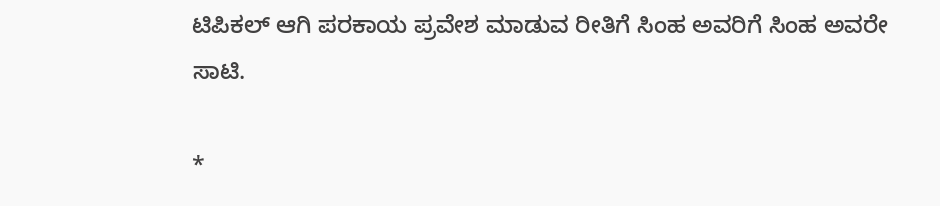ಟಿಪಿಕಲ್ ಆಗಿ ಪರಕಾಯ ಪ್ರವೇಶ ಮಾಡುವ ರೀತಿಗೆ ಸಿಂಹ ಅವರಿಗೆ ಸಿಂಹ ಅವರೇ ಸಾಟಿ.

*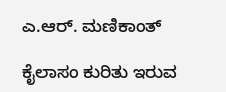ಎ.ಆರ್. ಮಣಿಕಾಂತ್

ಕೈಲಾಸಂ ಕುರಿತು ಇರುವ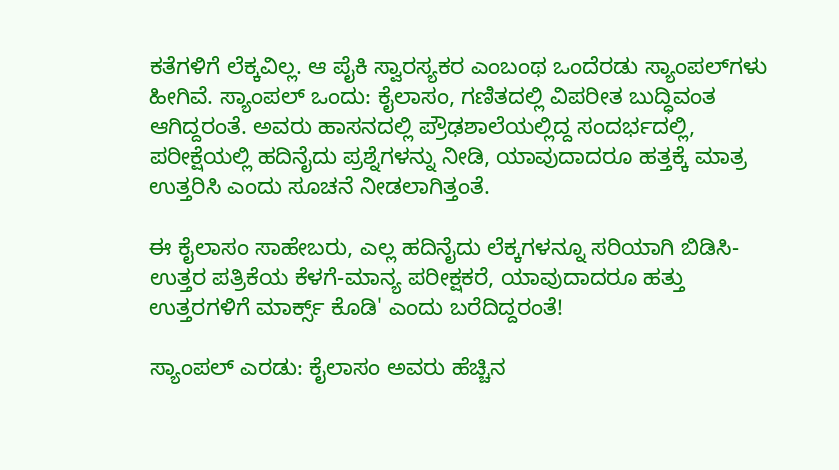ಕತೆಗಳಿಗೆ ಲೆಕ್ಕವಿಲ್ಲ. ಆ ಪೈಕಿ ಸ್ವಾರಸ್ಯಕರ ಎಂಬಂಥ ಒಂದೆರಡು ಸ್ಯಾಂಪಲ್‌ಗಳು ಹೀಗಿವೆ. ಸ್ಯಾಂಪಲ್ ಒಂದು: ಕೈಲಾಸಂ, ಗಣಿತದಲ್ಲಿ ವಿಪರೀತ ಬುದ್ಧಿವಂತ ಆಗಿದ್ದರಂತೆ. ಅವರು ಹಾಸನದಲ್ಲಿ ಪ್ರೌಢಶಾಲೆಯಲ್ಲಿದ್ದ ಸಂದರ್ಭದಲ್ಲಿ, ಪರೀಕ್ಷೆಯಲ್ಲಿ ಹದಿನೈದು ಪ್ರಶ್ನೆಗಳನ್ನು ನೀಡಿ, ಯಾವುದಾದರೂ ಹತ್ತಕ್ಕೆ ಮಾತ್ರ ಉತ್ತರಿಸಿ ಎಂದು ಸೂಚನೆ ನೀಡಲಾಗಿತ್ತಂತೆ.

ಈ ಕೈಲಾಸಂ ಸಾಹೇಬರು, ಎಲ್ಲ ಹದಿನೈದು ಲೆಕ್ಕಗಳನ್ನೂ ಸರಿಯಾಗಿ ಬಿಡಿಸಿ-ಉತ್ತರ ಪತ್ರಿಕೆಯ ಕೆಳಗೆ-ಮಾನ್ಯ ಪರೀಕ್ಷಕರೆ, ಯಾವುದಾದರೂ ಹತ್ತು ಉತ್ತರಗಳಿಗೆ ಮಾರ್ಕ್ಸ್ ಕೊಡಿ' ಎಂದು ಬರೆದಿದ್ದರಂತೆ!

ಸ್ಯಾಂಪಲ್ ಎರಡು: ಕೈಲಾಸಂ ಅವರು ಹೆಚ್ಚಿನ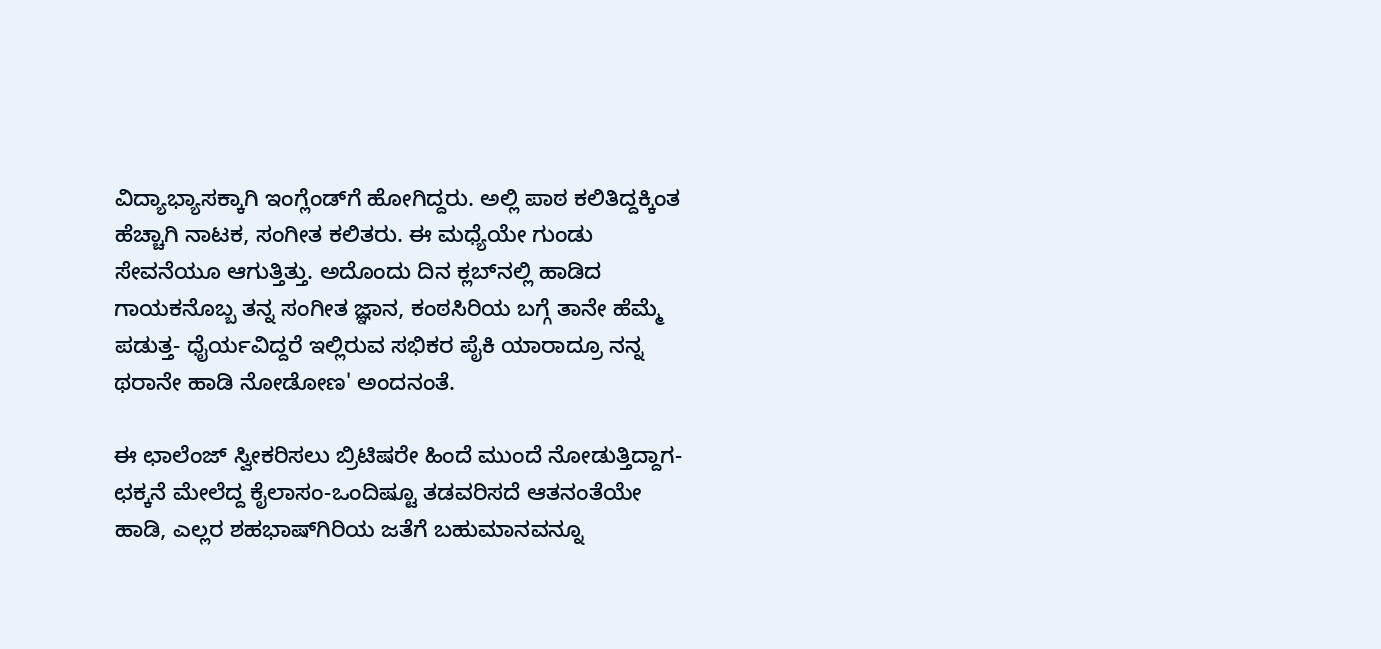ವಿದ್ಯಾಭ್ಯಾಸಕ್ಕಾಗಿ ಇಂಗ್ಲೆಂಡ್‌ಗೆ ಹೋಗಿದ್ದರು. ಅಲ್ಲಿ ಪಾಠ ಕಲಿತಿದ್ದಕ್ಕಿಂತ ಹೆಚ್ಚಾಗಿ ನಾಟಕ, ಸಂಗೀತ ಕಲಿತರು. ಈ ಮಧ್ಯೆಯೇ ಗುಂಡು ಸೇವನೆಯೂ ಆಗುತ್ತಿತ್ತು. ಅದೊಂದು ದಿನ ಕ್ಲಬ್‌ನಲ್ಲಿ ಹಾಡಿದ ಗಾಯಕನೊಬ್ಬ ತನ್ನ ಸಂಗೀತ ಜ್ಞಾನ, ಕಂಠಸಿರಿಯ ಬಗ್ಗೆ ತಾನೇ ಹೆಮ್ಮೆ ಪಡುತ್ತ- ಧೈರ್ಯವಿದ್ದರೆ ಇಲ್ಲಿರುವ ಸಭಿಕರ ಪೈಕಿ ಯಾರಾದ್ರೂ ನನ್ನ ಥರಾನೇ ಹಾಡಿ ನೋಡೋಣ' ಅಂದನಂತೆ.

ಈ ಛಾಲೆಂಜ್ ಸ್ವೀಕರಿಸಲು ಬ್ರಿಟಿಷರೇ ಹಿಂದೆ ಮುಂದೆ ನೋಡುತ್ತಿದ್ದಾಗ-ಛಕ್ಕನೆ ಮೇಲೆದ್ದ ಕೈಲಾಸಂ-ಒಂದಿಷ್ಟೂ ತಡವರಿಸದೆ ಆತನಂತೆಯೇ ಹಾಡಿ, ಎಲ್ಲರ ಶಹಭಾಷ್‌ಗಿರಿಯ ಜತೆಗೆ ಬಹುಮಾನವನ್ನೂ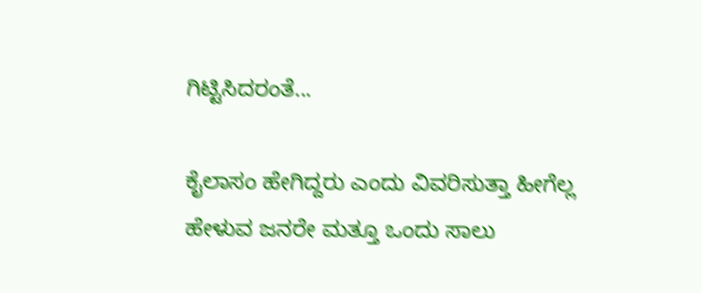ಗಿಟ್ಟಿಸಿದರಂತೆ...

ಕೈಲಾಸಂ ಹೇಗಿದ್ದರು ಎಂದು ವಿವರಿಸುತ್ತಾ ಹೀಗೆಲ್ಲ ಹೇಳುವ ಜನರೇ ಮತ್ತೂ ಒಂದು ಸಾಲು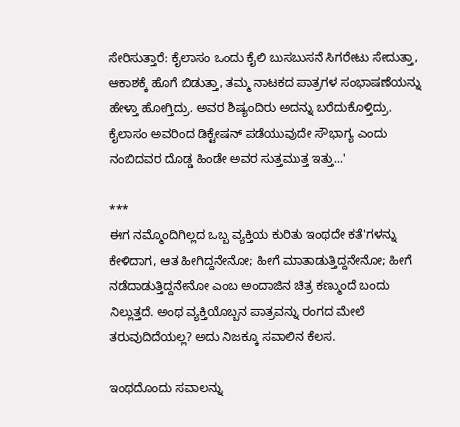ಸೇರಿಸುತ್ತಾರೆ: ಕೈಲಾಸಂ ಒಂದು ಕೈಲಿ ಬುಸಬುಸನೆ ಸಿಗರೇಟು ಸೇದುತ್ತಾ, ಆಕಾಶಕ್ಕೆ ಹೊಗೆ ಬಿಡುತ್ತಾ, ತಮ್ಮ ನಾಟಕದ ಪಾತ್ರಗಳ ಸಂಭಾಷಣೆಯನ್ನು ಹೇಳ್ತಾ ಹೋಗ್ತಿದ್ರು. ಅವರ ಶಿಷ್ಯಂದಿರು ಅದನ್ನು ಬರೆದುಕೊಳ್ತಿದ್ರು. ಕೈಲಾಸಂ ಅವರಿಂದ ಡಿಕ್ಟೇಷನ್ ಪಡೆಯುವುದೇ ಸೌಭಾಗ್ಯ ಎಂದು ನಂಬಿದವರ ದೊಡ್ಡ ಹಿಂಡೇ ಅವರ ಸುತ್ತಮುತ್ತ ಇತ್ತು...'

***
ಈಗ ನಮ್ಮೊಂದಿಗಿಲ್ಲದ ಒಬ್ಬ ವ್ಯಕ್ತಿಯ ಕುರಿತು ಇಂಥದೇ ಕತೆ'ಗಳನ್ನು ಕೇಳಿದಾಗ, ಆತ ಹೀಗಿದ್ದನೇನೋ; ಹೀಗೆ ಮಾತಾಡುತ್ತಿದ್ದನೇನೋ; ಹೀಗೆ ನಡೆದಾಡುತ್ತಿದ್ದನೇನೋ ಎಂಬ ಅಂದಾಜಿನ ಚಿತ್ರ ಕಣ್ಮುಂದೆ ಬಂದು ನಿಲ್ಲುತ್ತದೆ. ಅಂಥ ವ್ಯಕ್ತಿಯೊಬ್ಬನ ಪಾತ್ರವನ್ನು ರಂಗದ ಮೇಲೆ ತರುವುದಿದೆಯಲ್ಲ? ಅದು ನಿಜಕ್ಕೂ ಸವಾಲಿನ ಕೆಲಸ.

ಇಂಥದೊಂದು ಸವಾಲನ್ನು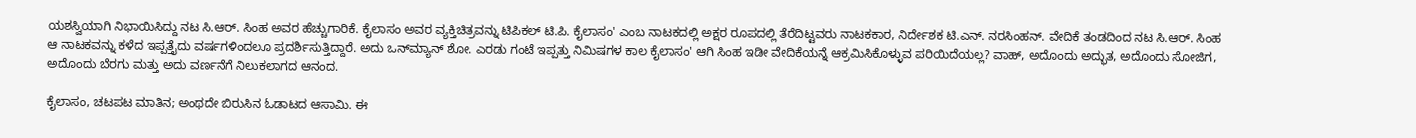ಯಶಸ್ವಿಯಾಗಿ ನಿಭಾಯಿಸಿದ್ದು ನಟ ಸಿ.ಆರ್. ಸಿಂಹ ಅವರ ಹೆಚ್ಚುಗಾರಿಕೆ. ಕೈಲಾಸಂ ಅವರ ವ್ಯಕ್ತಿಚಿತ್ರವನ್ನು ಟಿಪಿಕಲ್ ಟಿ.ಪಿ. ಕೈಲಾಸಂ' ಎಂಬ ನಾಟಕದಲ್ಲಿ ಅಕ್ಷರ ರೂಪದಲ್ಲಿ ತೆರೆದಿಟ್ಟವರು ನಾಟಕಕಾರ, ನಿರ್ದೇಶಕ ಟಿ.ಎನ್. ನರಸಿಂಹನ್. ವೇದಿಕೆ ತಂಡದಿಂದ ನಟ ಸಿ.ಆರ್. ಸಿಂಹ ಆ ನಾಟಕವನ್ನು ಕಳೆದ ಇಪ್ಪತ್ತೈದು ವರ್ಷಗಳಿಂದಲೂ ಪ್ರದರ್ಶಿಸುತ್ತಿದ್ದಾರೆ. ಅದು ಒನ್‌ಮ್ಯಾನ್ ಶೋ. ಎರಡು ಗಂಟೆ ಇಪ್ಪತ್ತು ನಿಮಿಷಗಳ ಕಾಲ ಕೈಲಾಸಂ' ಆಗಿ ಸಿಂಹ ಇಡೀ ವೇದಿಕೆಯನ್ನೆ ಆಕ್ರಮಿಸಿಕೊಳ್ಳುವ ಪರಿಯಿದೆಯಲ್ಲ? ವಾಹ್, ಅದೊಂದು ಅದ್ಭುತ, ಅದೊಂದು ಸೋಜಿಗ, ಅದೊಂದು ಬೆರಗು ಮತ್ತು ಅದು ವರ್ಣನೆಗೆ ನಿಲುಕಲಾಗದ ಆನಂದ.

ಕೈಲಾಸಂ, ಚಟಪಟ ಮಾತಿನ; ಅಂಥದೇ ಬಿರುಸಿನ ಓಡಾಟದ ಆಸಾಮಿ. ಈ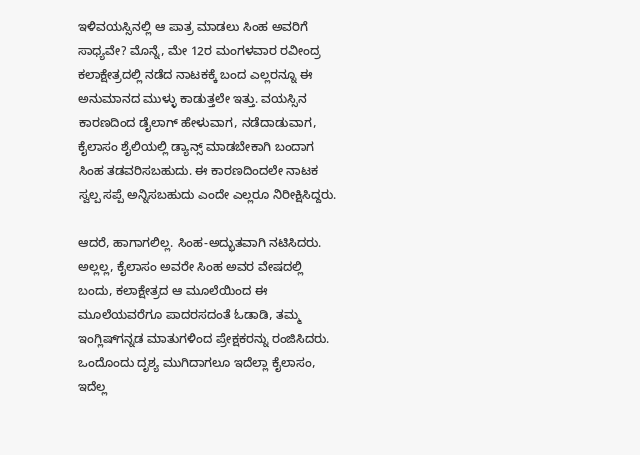ಇಳಿವಯಸ್ಸಿನಲ್ಲಿ ಆ ಪಾತ್ರ ಮಾಡಲು ಸಿಂಹ ಅವರಿಗೆ ಸಾಧ್ಯವೇ? ಮೊನ್ನೆ, ಮೇ 12ರ ಮಂಗಳವಾರ ರವೀಂದ್ರ ಕಲಾಕ್ಷೇತ್ರದಲ್ಲಿ ನಡೆದ ನಾಟಕಕ್ಕೆ ಬಂದ ಎಲ್ಲರನ್ನೂ ಈ ಅನುಮಾನದ ಮುಳ್ಳು ಕಾಡುತ್ತಲೇ ಇತ್ತು. ವಯಸ್ಸಿನ ಕಾರಣದಿಂದ ಡೈಲಾಗ್ ಹೇಳುವಾಗ, ನಡೆದಾಡುವಾಗ, ಕೈಲಾಸಂ ಶೈಲಿಯಲ್ಲಿ ಡ್ಯಾನ್ಸ್ ಮಾಡಬೇಕಾಗಿ ಬಂದಾಗ ಸಿಂಹ ತಡವರಿಸಬಹುದು. ಈ ಕಾರಣದಿಂದಲೇ ನಾಟಕ ಸ್ವಲ್ಪ ಸಪ್ಪೆ ಅನ್ನಿಸಬಹುದು ಎಂದೇ ಎಲ್ಲರೂ ನಿರೀಕ್ಷಿಸಿದ್ದರು.

ಆದರೆ, ಹಾಗಾಗಲಿಲ್ಲ. ಸಿಂಹ-ಅದ್ಭುತವಾಗಿ ನಟಿಸಿದರು. ಅಲ್ಲಲ್ಲ, ಕೈಲಾಸಂ ಅವರೇ ಸಿಂಹ ಅವರ ವೇಷದಲ್ಲಿ ಬಂದು, ಕಲಾಕ್ಷೇತ್ರದ ಆ ಮೂಲೆಯಿಂದ ಈ ಮೂಲೆಯವರೆಗೂ ಪಾದರಸದಂತೆ ಓಡಾಡಿ, ತಮ್ಮ ಇಂಗ್ಲಿಷ್‌ಗನ್ನಡ ಮಾತುಗಳಿಂದ ಪ್ರೇಕ್ಷಕರನ್ನು ರಂಜಿಸಿದರು. ಒಂದೊಂದು ದೃಶ್ಯ ಮುಗಿದಾಗಲೂ ಇದೆಲ್ಲಾ ಕೈಲಾಸಂ, ಇದೆಲ್ಲ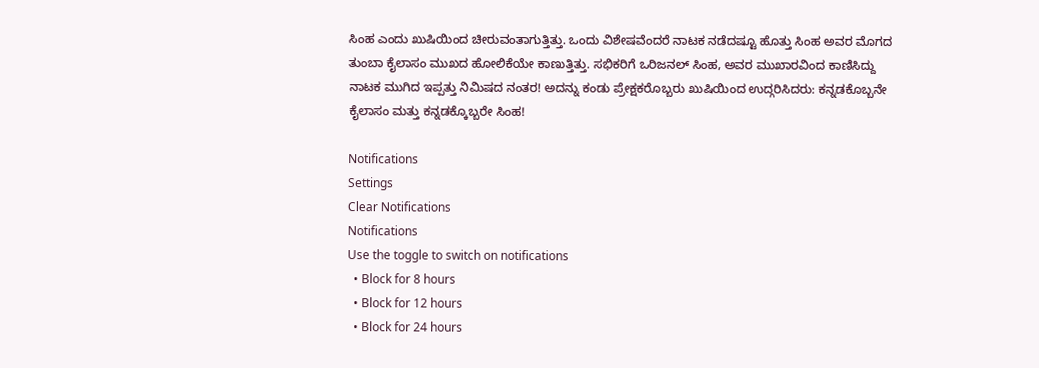ಸಿಂಹ ಎಂದು ಖುಷಿಯಿಂದ ಚೀರುವಂತಾಗುತ್ತಿತ್ತು. ಒಂದು ವಿಶೇಷವೆಂದರೆ ನಾಟಕ ನಡೆದಷ್ಟೂ ಹೊತ್ತು ಸಿಂಹ ಅವರ ಮೊಗದ ತುಂಬಾ ಕೈಲಾಸಂ ಮುಖದ ಹೋಲಿಕೆಯೇ ಕಾಣುತ್ತಿತ್ತು. ಸಭಿಕರಿಗೆ ಒರಿಜನಲ್ ಸಿಂಹ, ಅವರ ಮುಖಾರವಿಂದ ಕಾಣಿಸಿದ್ದು ನಾಟಕ ಮುಗಿದ ಇಪ್ಪತ್ತು ನಿಮಿಷದ ನಂತರ! ಅದನ್ನು ಕಂಡು ಪ್ರೇಕ್ಷಕರೊಬ್ಬರು ಖುಷಿಯಿಂದ ಉದ್ಗರಿಸಿದರು: ಕನ್ನಡಕೊಬ್ಬನೇ ಕೈಲಾಸಂ ಮತ್ತು ಕನ್ನಡಕ್ಕೊಬ್ಬರೇ ಸಿಂಹ!

Notifications
Settings
Clear Notifications
Notifications
Use the toggle to switch on notifications
  • Block for 8 hours
  • Block for 12 hours
  • Block for 24 hours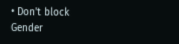• Don't block
Gender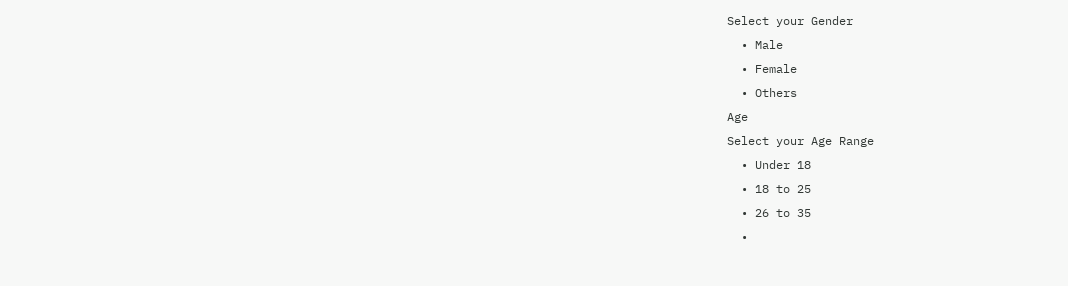Select your Gender
  • Male
  • Female
  • Others
Age
Select your Age Range
  • Under 18
  • 18 to 25
  • 26 to 35
  •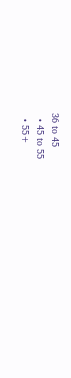36 to 45
  • 45 to 55
  • 55+